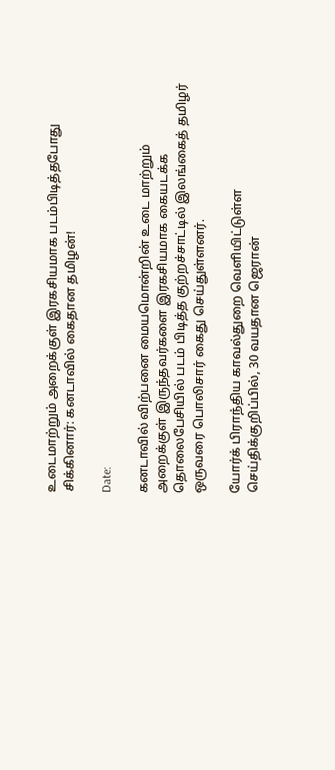உடைமாற்றும் அறைக்குள் இரகசியமாக படம்பிடித்தபோது சிக்கினார்: கனடாவில் கைதான தமிழன்!

Date:

கனடாவில் விற்பனை மையமொன்றின் உடை மாற்றும் அறைக்குள் இருந்தவர்களை இரகசியமாக கையடக்க தொலைபேசியில் படம் பிடித்த குற்றச்சாட்டில் இலங்கைத் தமிழர் ஒருவரை பொலிசார் கைது செய்துள்ளனர்.

யோர்க் பிராந்திய காவல்துறை வெளியிட்டுள்ள செய்திக்குறிப்பில், 30 வயதான ஜெரான்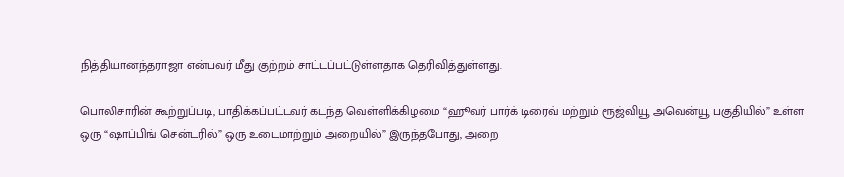நித்தியானந்தராஜா என்பவர் மீது குற்றம் சாட்டப்பட்டுள்ளதாக தெரிவித்துள்ளது.

பொலிசாரின் கூற்றுப்படி, பாதிக்கப்பட்டவர் கடந்த வெள்ளிக்கிழமை “ஹூவர் பார்க் டிரைவ் மற்றும் ரூஜ்வியூ அவென்யூ பகுதியில்” உள்ள ஒரு “ஷாப்பிங் சென்டரில்” ஒரு உடைமாற்றும் அறையில்” இருந்தபோது, அறை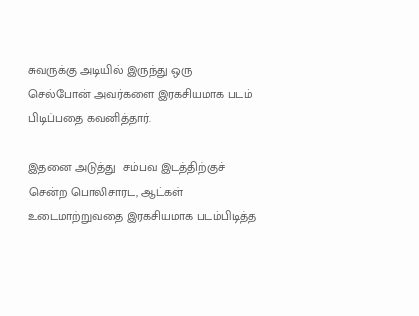சுவருக்கு அடியில் இருந்து ஒரு செல்போன் அவர்களை இரகசியமாக படம் பிடிப்பதை கவனித்தார்.

இதனை அடுத்து  சம்பவ இடத்திற்குச் சென்ற பொலிசாரட, ஆட்கள்  உடைமாற்றுவதை இரகசியமாக படம்பிடித்த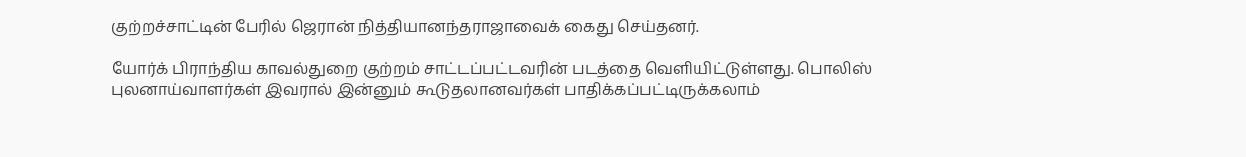குற்றச்சாட்டின் பேரில் ஜெரான் நித்தியானந்தராஜாவைக் கைது செய்தனர்.

யோர்க் பிராந்திய காவல்துறை குற்றம் சாட்டப்பட்டவரின் படத்தை வெளியிட்டுள்ளது. பொலிஸ் புலனாய்வாளர்கள் இவரால் இன்னும் கூடுதலானவர்கள் பாதிக்கப்பட்டிருக்கலாம்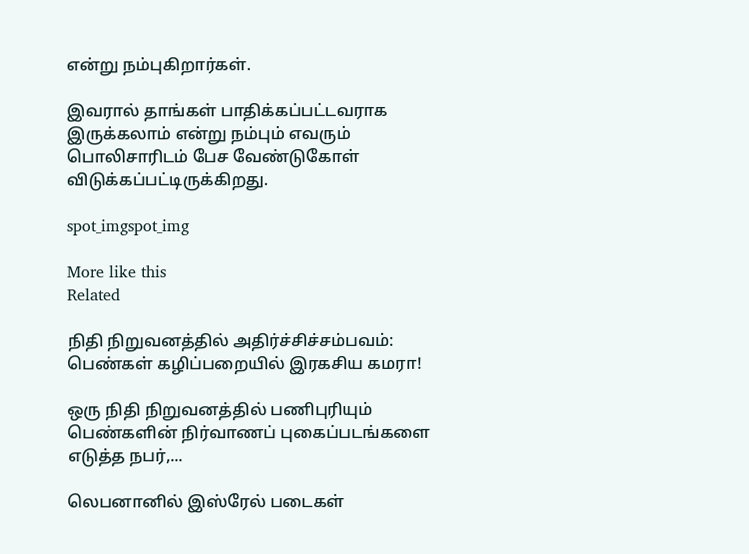என்று நம்புகிறார்கள்.

இவரால் தாங்கள் பாதிக்கப்பட்டவராக இருக்கலாம் என்று நம்பும் எவரும் பொலிசாரிடம் பேச வேண்டுகோள் விடுக்கப்பட்டிருக்கிறது.

spot_imgspot_img

More like this
Related

நிதி நிறுவனத்தில் அதிர்ச்சிச்சம்பவம்: பெண்கள் கழிப்பறையில் இரகசிய கமரா!

ஒரு நிதி நிறுவனத்தில் பணிபுரியும் பெண்களின் நிர்வாணப் புகைப்படங்களை எடுத்த நபர்,...

லெபனானில் இஸ்ரேல் படைகள்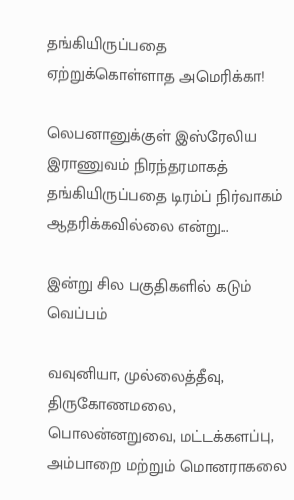தங்கியிருப்பதை ஏற்றுக்கொள்ளாத அமெரிக்கா!

லெபனானுக்குள் இஸ்ரேலிய இராணுவம் நிரந்தரமாகத் தங்கியிருப்பதை டிரம்ப் நிர்வாகம் ஆதரிக்கவில்லை என்று...

இன்று சில பகுதிகளில் கடும் வெப்பம்

வவுனியா, முல்லைத்தீவு, திருகோணமலை, பொலன்னறுவை, மட்டக்களப்பு, அம்பாறை மற்றும் மொனராகலை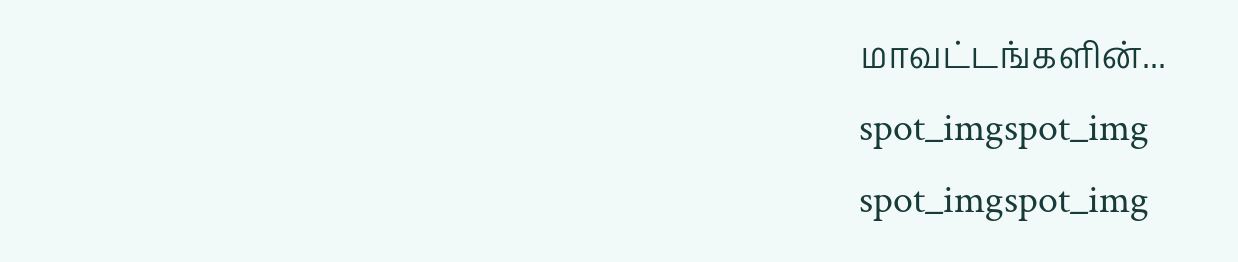மாவட்டங்களின்...
spot_imgspot_img
spot_imgspot_img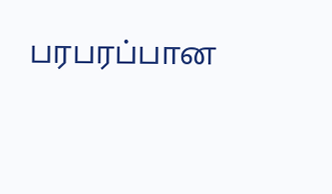பரபரப்பான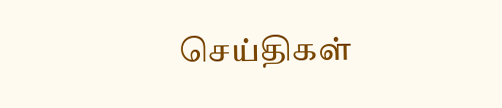செய்திகள்